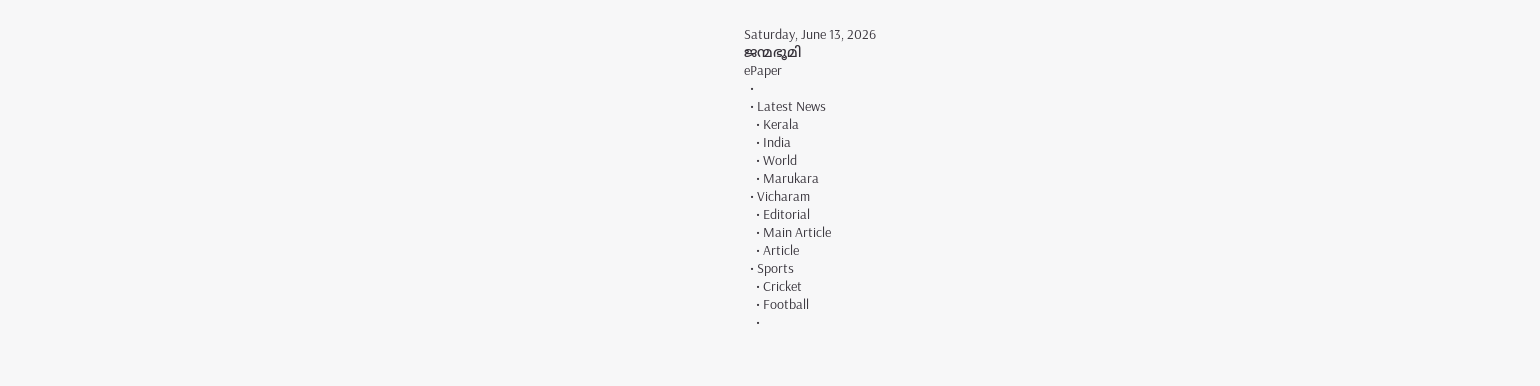Saturday, June 13, 2026
ജന്മഭൂമി
ePaper
  •
  • Latest News
    • Kerala
    • India
    • World
    • Marukara
  • Vicharam
    • Editorial
    • Main Article
    • Article
  • Sports
    • Cricket
    • Football
    •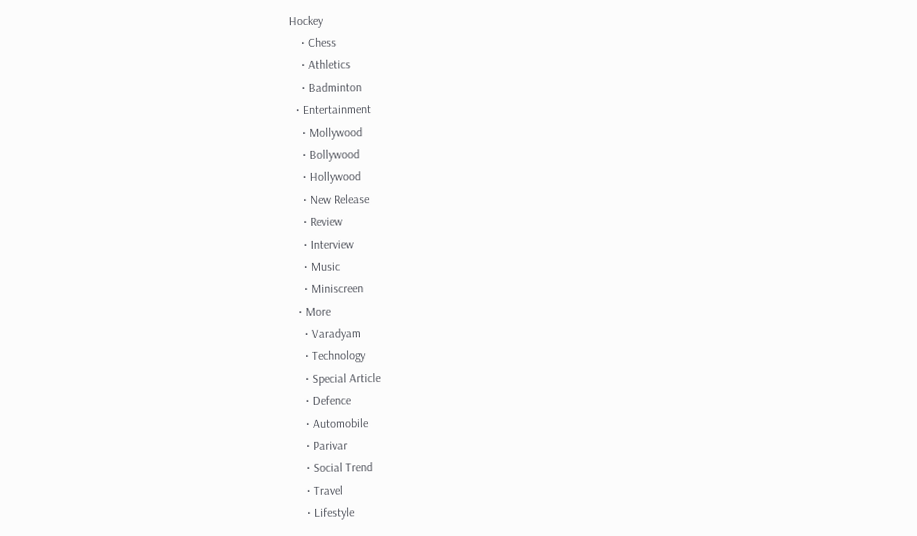Hockey
    • Chess
    • Athletics
    • Badminton
  • Entertainment
    • Mollywood
    • Bollywood
    • Hollywood
    • New Release
    • Review
    • Interview
    • Music
    • Miniscreen
  • More
    • Varadyam
    • Technology
    • Special Article
    • Defence
    • Automobile
    • Parivar
    • Social Trend
    • Travel
    • Lifestyle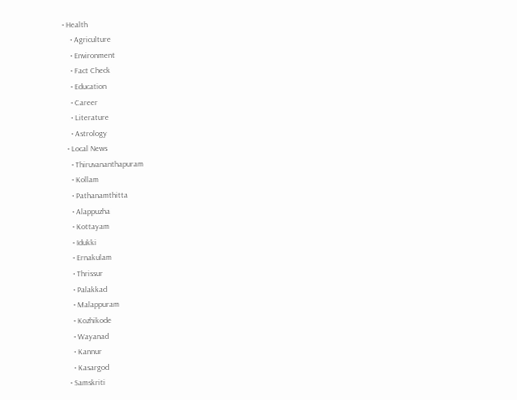• Health
    • Agriculture
    • Environment
    • Fact Check
    • Education
    • Career
    • Literature
    • Astrology
  • Local News
    • Thiruvananthapuram
    • Kollam
    • Pathanamthitta
    • Alappuzha
    • Kottayam
    • Idukki
    • Ernakulam
    • Thrissur
    • Palakkad
    • Malappuram
    • Kozhikode
    • Wayanad
    • Kannur
    • Kasargod
  • Samskriti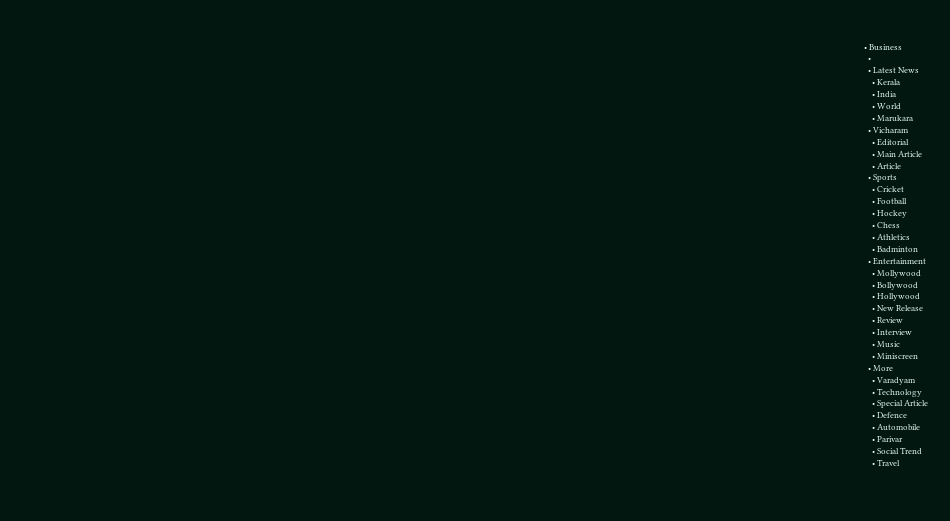• Business
  •
  • Latest News
    • Kerala
    • India
    • World
    • Marukara
  • Vicharam
    • Editorial
    • Main Article
    • Article
  • Sports
    • Cricket
    • Football
    • Hockey
    • Chess
    • Athletics
    • Badminton
  • Entertainment
    • Mollywood
    • Bollywood
    • Hollywood
    • New Release
    • Review
    • Interview
    • Music
    • Miniscreen
  • More
    • Varadyam
    • Technology
    • Special Article
    • Defence
    • Automobile
    • Parivar
    • Social Trend
    • Travel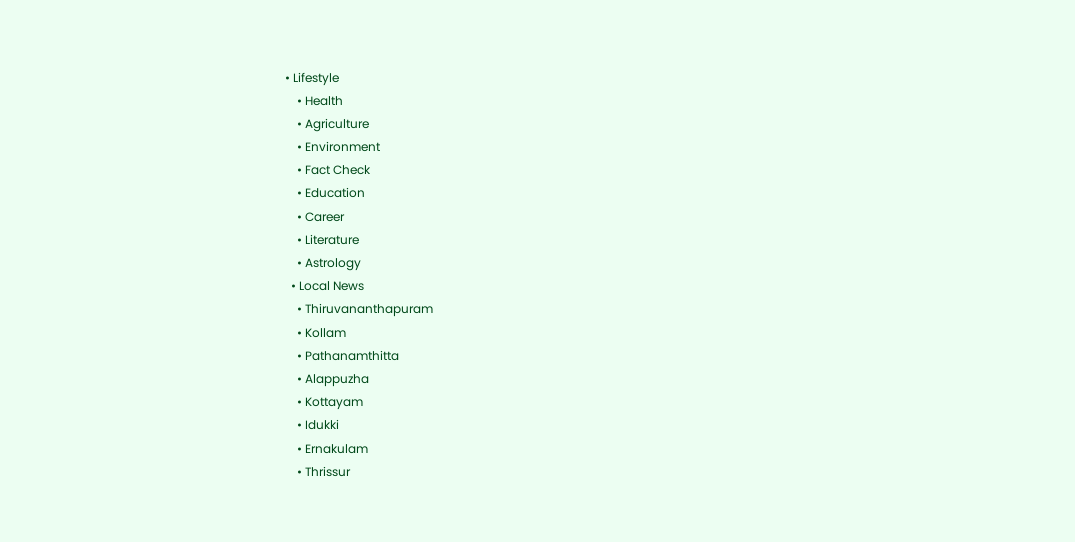• Lifestyle
    • Health
    • Agriculture
    • Environment
    • Fact Check
    • Education
    • Career
    • Literature
    • Astrology
  • Local News
    • Thiruvananthapuram
    • Kollam
    • Pathanamthitta
    • Alappuzha
    • Kottayam
    • Idukki
    • Ernakulam
    • Thrissur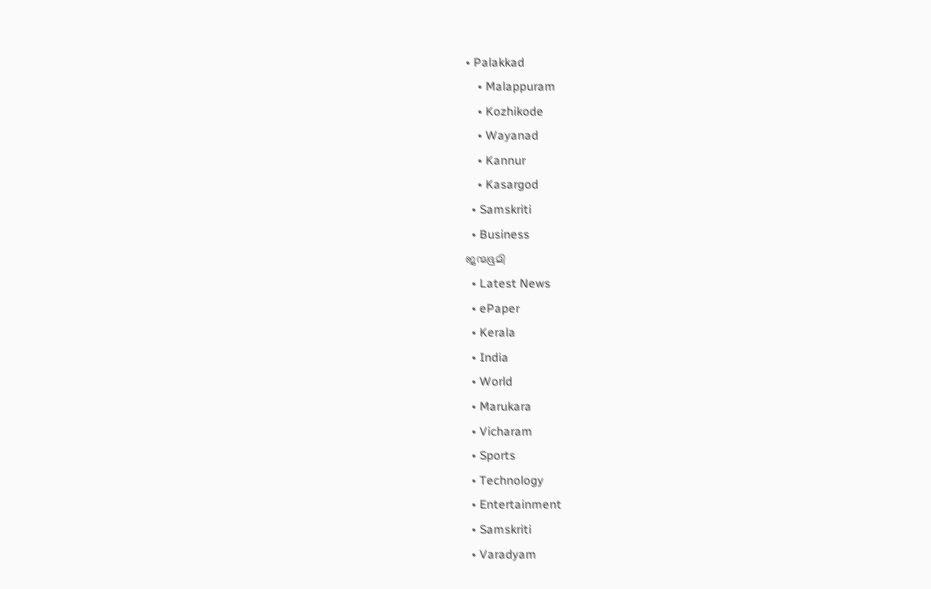• Palakkad
    • Malappuram
    • Kozhikode
    • Wayanad
    • Kannur
    • Kasargod
  • Samskriti
  • Business
ജന്മഭൂമി
  • Latest News
  • ePaper
  • Kerala
  • India
  • World
  • Marukara
  • Vicharam
  • Sports
  • Technology
  • Entertainment
  • Samskriti
  • Varadyam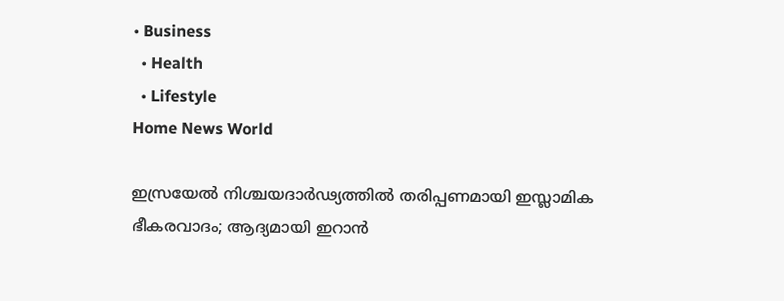• Business
  • Health
  • Lifestyle
Home News World

ഇസ്രയേല്‍ നിശ്ചയദാര്‍ഢ്യത്തില്‍ തരിപ്പണമായി ഇസ്ലാമിക ഭീകരവാദം; ആദ്യമായി ഇറാന്‍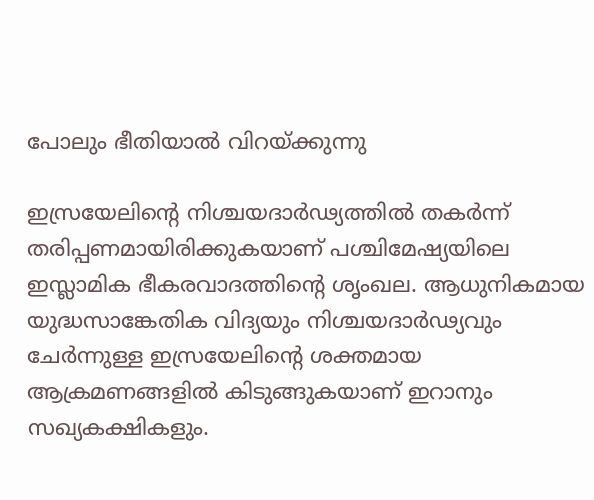പോലും ഭീതിയാല്‍ വിറയ്‌ക്കുന്നു

ഇസ്രയേലിന്റെ നിശ്ചയദാര്‍ഢ്യത്തില്‍ തകര്‍ന്ന് തരിപ്പണമായിരിക്കുകയാണ് പശ്ചിമേഷ്യയിലെ ഇസ്ലാമിക ഭീകരവാദത്തിന്റെ ശൃംഖല. ആധുനികമായ യുദ്ധസാങ്കേതിക വിദ്യയും നിശ്ചയദാര്‍ഢ്യവും ചേര്‍ന്നുള്ള ഇസ്രയേലിന്റെ ശക്തമായ ആക്രമണങ്ങളില്‍ കിടുങ്ങുകയാണ് ഇറാനും സഖ്യകക്ഷികളും.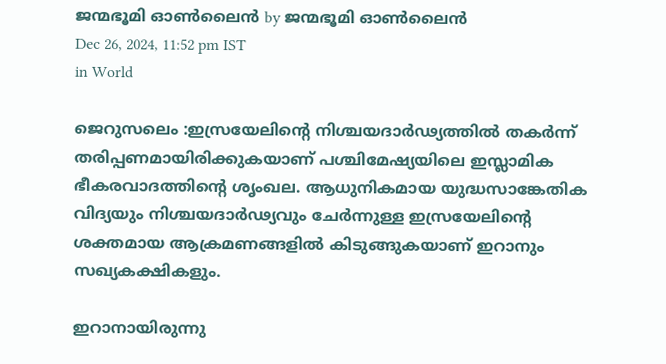ജന്മഭൂമി ഓണ്‍ലൈന്‍ by ജന്മഭൂമി ഓണ്‍ലൈന്‍
Dec 26, 2024, 11:52 pm IST
in World

ജെറുസലെം :ഇസ്രയേലിന്റെ നിശ്ചയദാര്‍ഢ്യത്തില്‍ തകര്‍ന്ന് തരിപ്പണമായിരിക്കുകയാണ് പശ്ചിമേഷ്യയിലെ ഇസ്ലാമിക ഭീകരവാദത്തിന്റെ ശൃംഖല. ആധുനികമായ യുദ്ധസാങ്കേതിക വിദ്യയും നിശ്ചയദാര്‍ഢ്യവും ചേര്‍ന്നുള്ള ഇസ്രയേലിന്റെ ശക്തമായ ആക്രമണങ്ങളില്‍ കിടുങ്ങുകയാണ് ഇറാനും സഖ്യകക്ഷികളും.

ഇറാനായിരുന്നു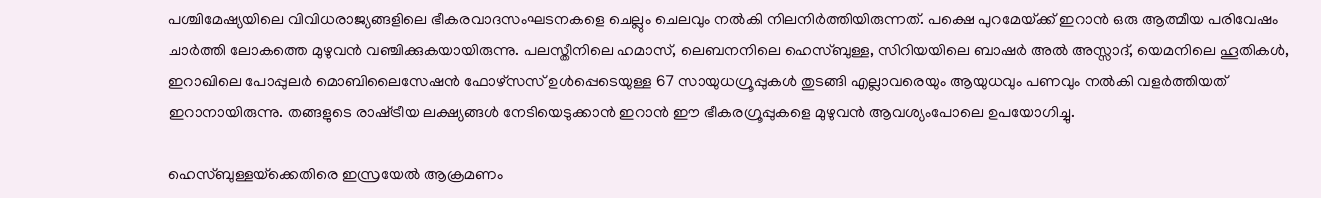പശ്ചിമേഷ്യയിലെ വിവിധരാജ്യങ്ങളിലെ ഭീകരവാദസംഘടനകളെ ചെല്ലും ചെലവും നല്‍കി നിലനിര്‍ത്തിയിരുന്നത്. പക്ഷെ പുറമേയ്‌ക്ക് ഇറാന്‍ ഒരു ആത്മീയ പരിവേഷം ചാര്‍ത്തി ലോകത്തെ മുഴുവന്‍ വഞ്ചിക്കുകയായിരുന്നു. പലസ്തീനിലെ ഹമാസ്, ലെബനനിലെ ഹെസ്ബുള്ള, സിറിയയിലെ ബാഷര്‍ അല്‍ അസ്സാദ്, യെമനിലെ ഹൂതികള്‍, ഇറാഖിലെ പോപ്പുലര്‍ മൊബിലൈസേഷന്‍ ഫോഴ്സസ് ഉള്‍പ്പെടെയുള്ള 67 സായുധഗ്രൂപ്പുകള്‍ തുടങ്ങി എല്ലാവരെയും ആയുധവും പണവും നല്‍കി വളര്‍ത്തിയത് ഇറാനായിരുന്നു. തങ്ങളുടെ രാഷ്‌ട്രീയ ലക്ഷ്യങ്ങള്‍ നേടിയെടുക്കാന്‍ ഇറാന്‍ ഈ ഭീകരഗ്രൂപ്പുകളെ മുഴുവന്‍ ആവശ്യംപോലെ ഉപയോഗിച്ചു.

ഹെസ്ബുള്ളയ്‌ക്കെതിരെ ഇസ്രയേല്‍ ആക്രമണം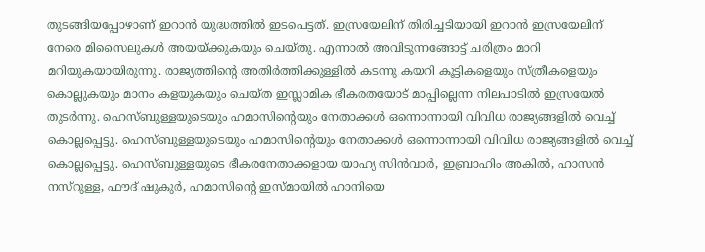തുടങ്ങിയപ്പോഴാണ് ഇറാന്‍ യുദ്ധത്തില്‍ ഇടപെട്ടത്. ഇസ്രയേലിന് തിരിച്ചടിയായി ഇറാന്‍ ഇസ്രയേലിന് നേരെ മിസൈലുകള്‍ അയയ്‌ക്കുകയും ചെയ്തു. എന്നാല്‍ അവിടുന്നങ്ങോട്ട് ചരിത്രം മാറി മറിയുകയായിരുന്നു. രാജ്യത്തിന്റെ അതിര്‍ത്തിക്കുള്ളില്‍ കടന്നു കയറി കൂട്ടികളെയും സ്ത്രീകളെയും കൊല്ലുകയും മാനം കളയുകയും ചെയ്ത ഇസ്ലാമിക ഭീകരതയോട് മാപ്പില്ലെന്ന നിലപാടില്‍ ഇസ്രയേല്‍ തുടര്‍ന്നു. ഹെസ്ബുള്ളയുടെയും ഹമാസിന്റെയും നേതാക്കള്‍ ഒന്നൊന്നായി വിവിധ രാജ്യങ്ങളില്‍ വെച്ച് കൊല്ലപ്പെട്ടു. ഹെസ്ബുള്ളയുടെയും ഹമാസിന്റെയും നേതാക്കള്‍ ഒന്നൊന്നായി വിവിധ രാജ്യങ്ങളില്‍ വെച്ച് കൊല്ലപ്പെട്ടു. ഹെസ്ബുള്ളയുടെ ഭീകരനേതാക്കളായ യാഹ്യ സിന്‍വാര്‍, ഇബ്രാഹിം അകില്‍, ഹാസന്‍ നസ്റുള്ള, ഫൗദ് ഷുകുര്‍, ഹമാസിന്റെ ഇസ്മായില്‍ ഹാനിയെ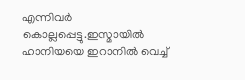എന്നിവര്‍ കൊല്ലപ്പെട്ടു.ഇസ്മായില്‍ ഹാനിയയെ ഇറാനില്‍ വെച്ച്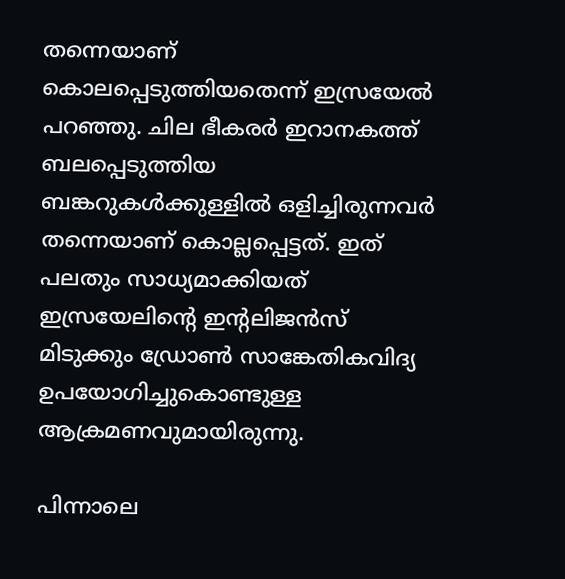തന്നെയാണ് കൊലപ്പെടുത്തിയതെന്ന് ഇസ്രയേല്‍ പറഞ്ഞു. ചില ഭീകരര്‍ ഇറാനകത്ത് ബലപ്പെടുത്തിയ ബങ്കറുകള്‍ക്കുള്ളില്‍ ഒളിച്ചിരുന്നവര്‍ തന്നെയാണ് കൊല്ലപ്പെട്ടത്. ഇത് പലതും സാധ്യമാക്കിയത് ഇസ്രയേലിന്റെ ഇന്‍റലിജന്‍സ് മിടുക്കും ഡ്രോണ്‍ സാങ്കേതികവിദ്യ ഉപയോഗിച്ചുകൊണ്ടുള്ള ആക്രമണവുമായിരുന്നു.

പിന്നാലെ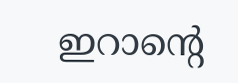ഇറാന്റെ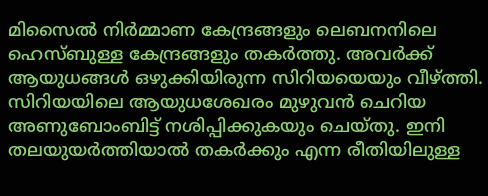മിസൈല്‍ നിര്‍മ്മാണ കേന്ദ്രങ്ങളും ലെബനനിലെ ഹെസ്ബുള്ള കേന്ദ്രങ്ങളും തകര്‍ത്തു. അവര്‍ക്ക് ആയുധങ്ങള്‍ ഒഴുക്കിയിരുന്ന സിറിയയെയും വീഴ്‌ത്തി. സിറിയയിലെ ആയുധശേഖരം മുഴുവന്‍ ചെറിയ അണുബോംബിട്ട് നശിപ്പിക്കുകയും ചെയ്തു. ഇനി തലയുയര്‍ത്തിയാല്‍ തകര്‍ക്കും എന്ന രീതിയിലുള്ള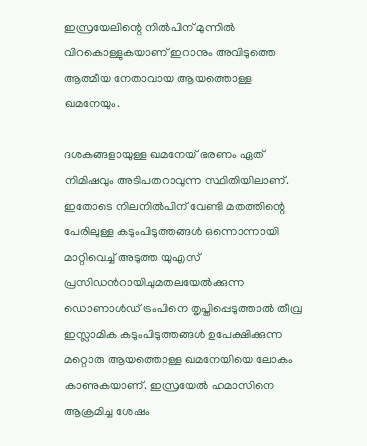ഇസ്രയേലിന്റെ നില്‍പിന് മുന്നില്‍ വിറകൊള്ളുകയാണ് ഇറാനും അവിടുത്തെ ആത്മീയ നേതാവായ ആയത്തൊള്ള ഖമനേയും.

ദശകങ്ങളായുള്ള ഖമനേയ് ഭരണം ഏത് നിമിഷവും അടിപതറാവുന്ന സ്ഥിതിയിലാണ്. ഇതോടെ നിലനില്‍പിന് വേണ്ടി മതത്തിന്റെ പേരിലുള്ള കടുംപിടുത്തങ്ങള്‍ ഒന്നൊന്നായി മാറ്റിവെച്ച് അടുത്ത യുഎസ് പ്രസിഡന്‍റായിചുമതലയേല്‍ക്കുന്ന ഡൊണാള്‍ഡ് ട്രംപിനെ തൃപ്തിപ്പെടുത്താല്‍ തീവ്ര ഇസ്ലാമിക കടുംപിടുത്തങ്ങള്‍ ഉപേക്ഷിക്കുന്ന മറ്റൊരു ആയത്തൊള്ള ഖമനേയിയെ ലോകം കാണുകയാണ്. ഇസ്രയേല്‍ ഹമാസിനെ ആക്രമിച്ച ശേഷം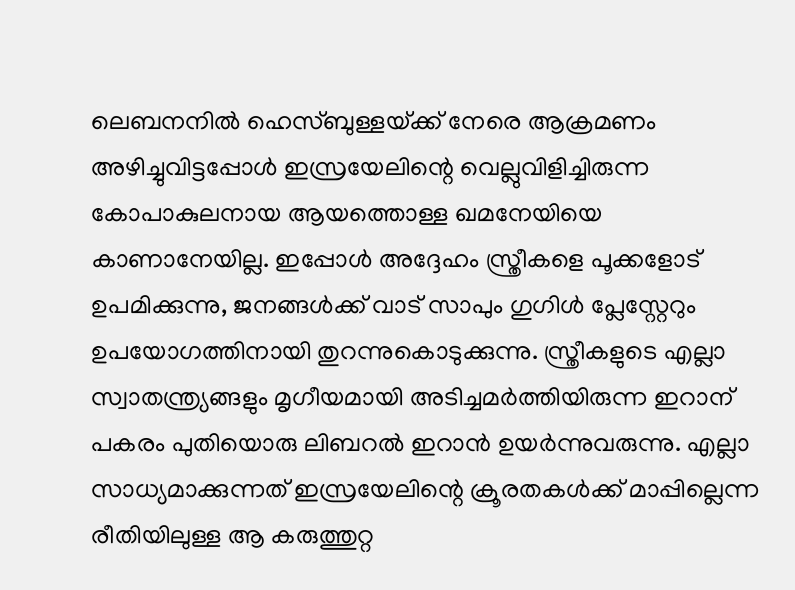ലെബനനില്‍ ഹെസ്ബുള്ളയ്‌ക്ക് നേരെ ആക്രമണം അഴിച്ചുവിട്ടപ്പോള്‍ ഇസ്രയേലിന്റെ വെല്ലുവിളിച്ചിരുന്ന കോപാകുലനായ ആയത്തൊള്ള ഖമനേയിയെ കാണാനേയില്ല. ഇപ്പോള്‍ അദ്ദേഹം സ്ത്രീകളെ പൂക്കളോട് ഉപമിക്കുന്നു, ജനങ്ങള്‍ക്ക് വാട് സാപും ഗുഗിള്‍ പ്ലേസ്റ്റേറും ഉപയോഗത്തിനായി തുറന്നുകൊടുക്കുന്നു. സ്ത്രീകളുടെ എല്ലാ സ്വാതന്ത്ര്യങ്ങളും മൃഗീയമായി അടിച്ചമര്‍ത്തിയിരുന്ന ഇറാന് പകരം പുതിയൊരു ലിബറല്‍ ഇറാന്‍ ഉയര്‍ന്നുവരുന്നു. എല്ലാ സാധ്യമാക്കുന്നത് ഇസ്രയേലിന്റെ ക്രൂരതകള്‍ക്ക് മാപ്പില്ലെന്ന രീതിയിലുള്ള ആ കരുത്തുറ്റ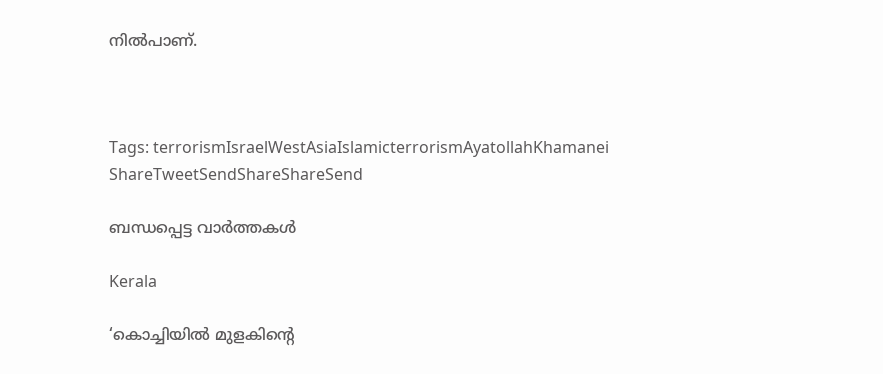നില്‍പാണ്.



Tags: terrorismIsraelWestAsiaIslamicterrorismAyatollahKhamanei
ShareTweetSendShareShareSend

ബന്ധപ്പെട്ട വാര്‍ത്തകള്‍

Kerala

‘കൊച്ചിയില്‍ മുളകിന്റെ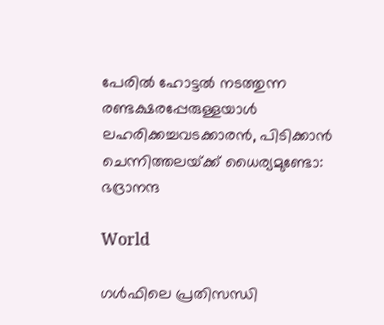പേരില്‍ ഹോട്ടല്‍ നടത്തുന്ന രണ്ടക്ഷരപ്പേരുള്ളയാള്‍ ലഹരിക്കച്ചവടക്കാരന്‍, പിടിക്കാന്‍ ചെന്നിത്തലയ്‌ക്ക് ധൈര്യമുണ്ടോ: ഭദ്രാനന്ദ

World

ഗള്‍ഫിലെ പ്രതിസന്ധി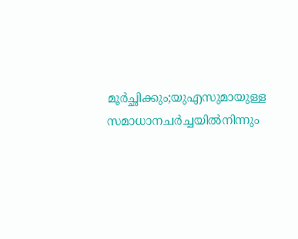മൂര്‍ച്ഛിക്കും;യുഎസുമായുള്ള സമാധാനചര്‍ച്ചയില്‍നിന്നും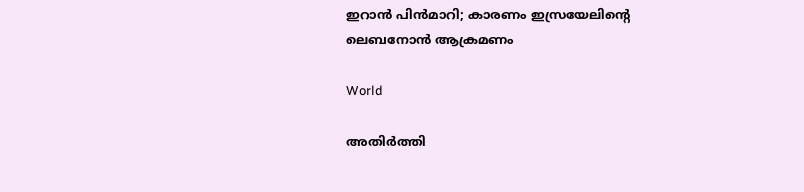ഇറാന്‍ പിന്‍മാറി; കാരണം ഇസ്രയേലിന്റെ ലെബനോന്‍ ആക്രമണം

World

അതിർത്തി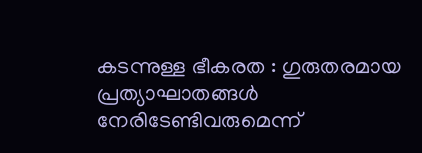കടന്നുള്ള ഭീകരത : ഗുരുതരമായ പ്രത്യാഘാതങ്ങൾ നേരിടേണ്ടിവരുമെന്ന്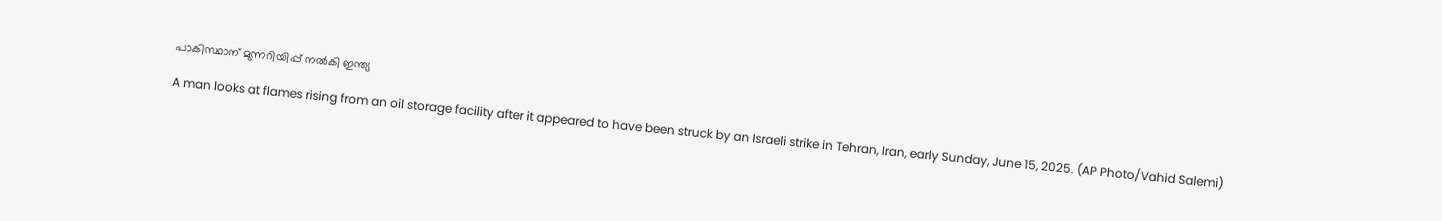പാകിസ്ഥാന് മുന്നറിയിപ്പ് നൽകി ഇന്ത്യ

A man looks at flames rising from an oil storage facility after it appeared to have been struck by an Israeli strike in Tehran, Iran, early Sunday, June 15, 2025. (AP Photo/Vahid Salemi)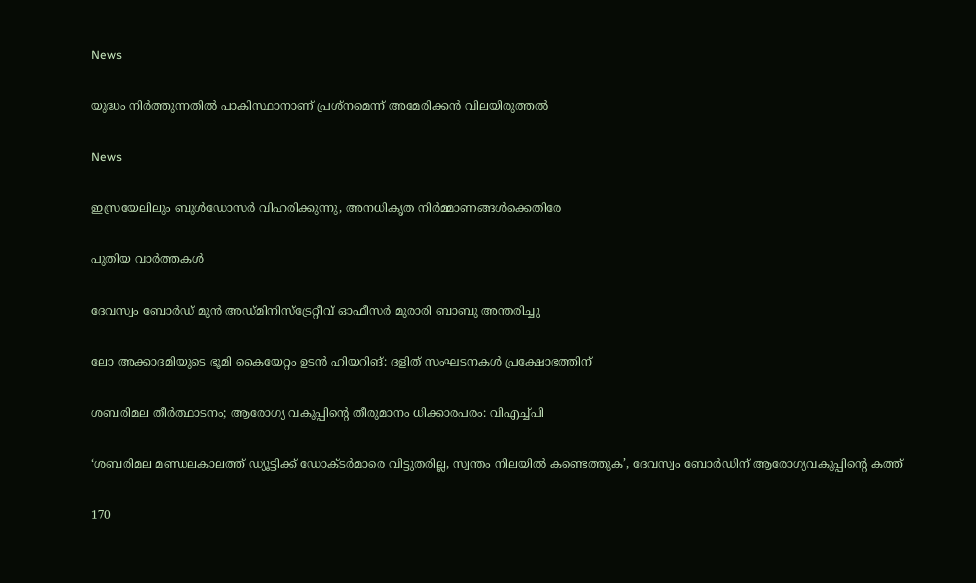News

യുദ്ധം നിർത്തുന്നതിൽ പാകിസ്ഥാനാണ് പ്രശ്‌നമെന്ന് അമേരിക്കൻ വിലയിരുത്തൽ

News

ഇസ്രയേലിലും ബുൾഡോസർ വിഹരിക്കുന്നു, അനധികൃത നിർമ്മാണങ്ങൾക്കെതിരേ

പുതിയ വാര്‍ത്തകള്‍

ദേവസ്വം ബോർഡ് മുൻ അഡ്മിനിസ്ട്രേറ്റീവ് ഓഫീസര്‍ മുരാരി ബാബു അന്തരിച്ചു

ലോ അക്കാദമിയുടെ ഭൂമി കൈയേറ്റം ഉടന്‍ ഹിയറിങ്: ദളിത് സംഘടനകള്‍ പ്രക്ഷോഭത്തിന്

ശബരിമല തീര്‍ത്ഥാടനം; ആരോഗ്യ വകുപ്പിന്റെ തീരുമാനം ധിക്കാരപരം: വിഎച്ച്പി

‘ശബരിമല മണ്ഡലകാലത്ത് ഡ്യൂട്ടിക്ക് ഡോക്ടർമാരെ വിട്ടുതരില്ല, സ്വന്തം നിലയിൽ കണ്ടെത്തുക’, ദേവസ്വം ബോർഡിന് ആരോഗ്യവകുപ്പിന്റെ കത്ത്

170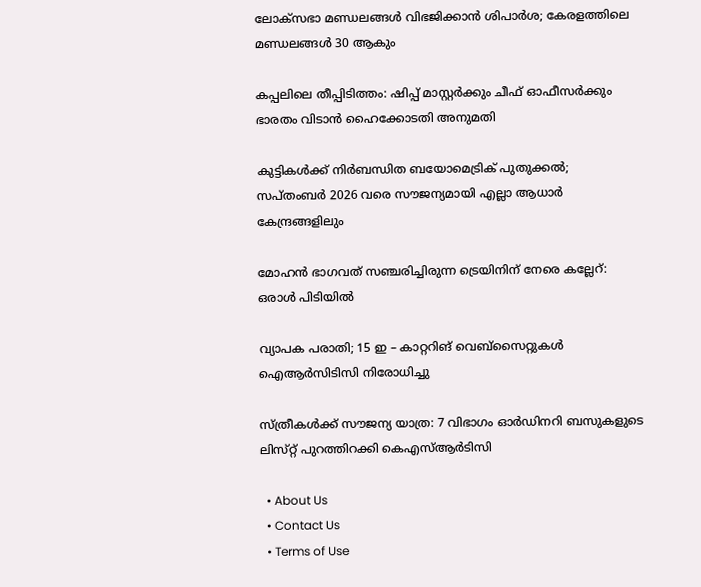ലോക്‌സഭാ മണ്ഡലങ്ങള്‍ വിഭജിക്കാന്‍ ശിപാര്‍ശ; കേരളത്തിലെ മണ്ഡലങ്ങള്‍ 30 ആകും

കപ്പലിലെ തീപ്പിടിത്തം: ഷിപ്പ് മാസ്റ്റര്‍ക്കും ചീഫ് ഓഫീസര്‍ക്കും ഭാരതം വിടാന്‍ ഹൈക്കോടതി അനുമതി

കുട്ടികള്‍ക്ക് നിര്‍ബന്ധിത ബയോമെട്രിക് പുതുക്കല്‍; സപ്തംബര്‍ 2026 വരെ സൗജന്യമായി എല്ലാ ആധാര്‍ കേന്ദ്രങ്ങളിലും

മോഹന്‍ ഭാഗവത് സഞ്ചരിച്ചിരുന്ന ട്രെയിനിന് നേരെ കല്ലേറ്: ഒരാള്‍ പിടിയില്‍

വ്യാപക പരാതി; 15 ഇ – കാറ്ററിങ് വെബ്‌സൈറ്റുകള്‍ ഐആര്‍സിടിസി നിരോധിച്ചു

സ്ത്രീകൾക്ക് സൗജന്യ യാത്ര: 7 വിഭാഗം ഓർഡിനറി ബസുകളുടെ ലിസ്‌റ്റ് പുറത്തിറക്കി കെഎസ്ആർടിസി

  • About Us
  • Contact Us
  • Terms of Use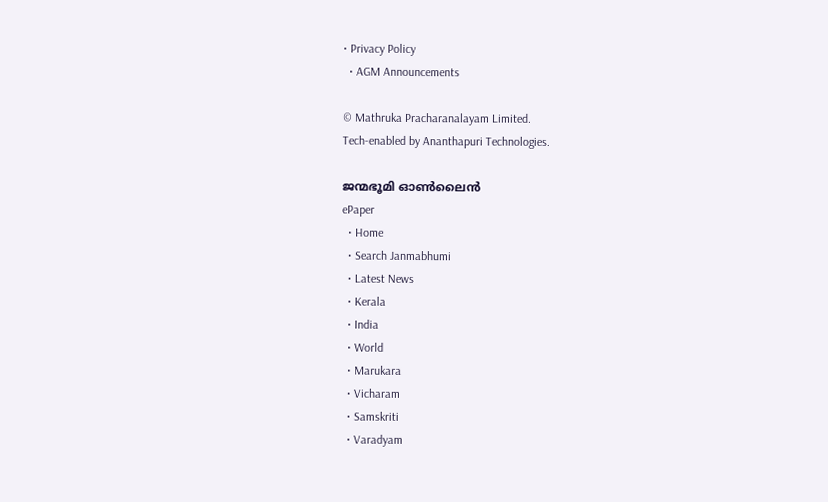• Privacy Policy
  • AGM Announcements

© Mathruka Pracharanalayam Limited.
Tech-enabled by Ananthapuri Technologies.

ജന്മഭൂമി ഓണ്‍ലൈന്‍
ePaper
  • Home
  • Search Janmabhumi
  • Latest News
  • Kerala
  • India
  • World
  • Marukara
  • Vicharam
  • Samskriti
  • Varadyam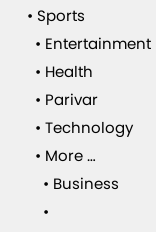• Sports
  • Entertainment
  • Health
  • Parivar
  • Technology
  • More …
    • Business
    •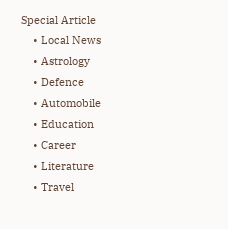Special Article
    • Local News
    • Astrology
    • Defence
    • Automobile
    • Education
    • Career
    • Literature
    • Travel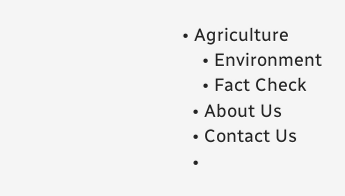• Agriculture
    • Environment
    • Fact Check
  • About Us
  • Contact Us
  •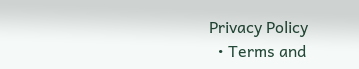Privacy Policy
  • Terms and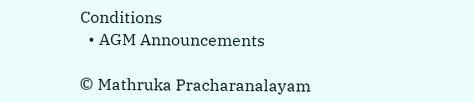Conditions
  • AGM Announcements

© Mathruka Pracharanalayam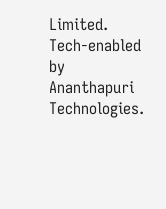Limited.
Tech-enabled by Ananthapuri Technologies.